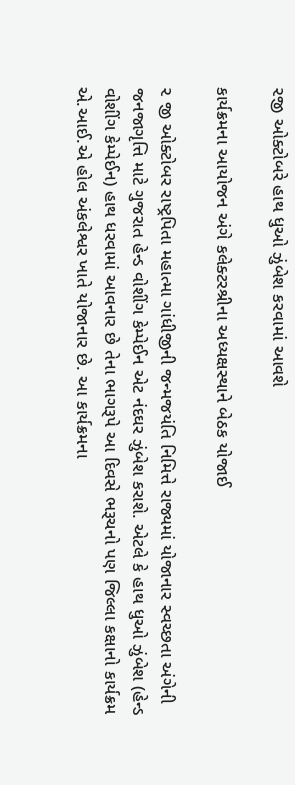૨જી ઓક્ટોબરે હાથ ધુઓ ઝુંબેશ કરવામાં આવશે

કાર્યક્રમના આયોજન અંગે કલેક્ટરશ્રીના અધ્યક્ષસ્થાને બેઠક યોજાઈ

૨ જી ઓક્ટોબર રાષ્ટ્રપિતા મહાત્મા ગાંધીજીની જન્મજયંતિ નિમિત્તે રાજ્યમાં યોજાનાર સ્વચ્છતા અંગેની જનજાગૃત્તિ માટે ગુજરાત હેન્ડ વોશીંગ કેમ્પેઈન એટ નંદઘર ઝુંબેશ કરાશે. એટલે કે હાથ ધુઓ ઝુંબેશ (હેન્ડ વોશીંગ કેમ્પેઈન) હાથ ધરવામાં આવનાર છે તેના ભાગરૂપે આ દિવસે ભરૂચનો પણ જિલ્લા કક્ષાનો કાર્યક્રમ એ.આઈ.એ હોલ અંકલેશ્વર ખાતે યોજાનાર છે. આ કાર્યક્રમના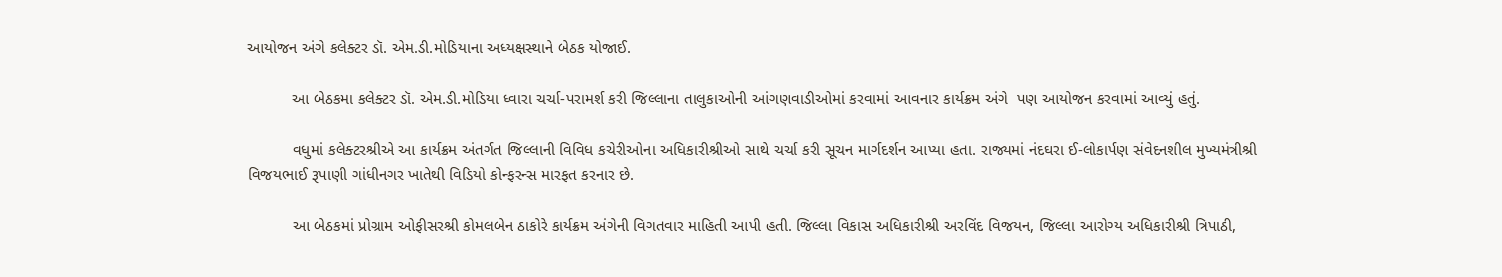આયોજન અંગે કલેક્ટર ડૉ. એમ.ડી.મોડિયાના અધ્યક્ષસ્થાને બેઠક યોજાઈ.

          આ બેઠકમા કલેક્ટર ડૉ. એમ.ડી.મોડિયા ધ્વારા ચર્ચા-પરામર્શ કરી જિલ્લાના તાલુકાઓની આંગણવાડીઓમાં કરવામાં આવનાર કાર્યક્રમ અંગે  પણ આયોજન કરવામાં આવ્યું હતું.

          વધુમાં કલેક્ટરશ્રીએ આ કાર્યક્રમ અંતર્ગત જિલ્લાની વિવિધ કચેરીઓના અધિકારીશ્રીઓ સાથે ચર્ચા કરી સૂચન માર્ગદર્શન આપ્યા હતા. રાજ્યમાં નંદઘરા ઈ-લોકાર્પણ સંવેદનશીલ મુખ્યમંત્રીશ્રી વિજયભાઈ રૂપાણી ગાંધીનગર ખાતેથી વિડિયો કોન્ફરન્સ મારફત કરનાર છે.

          આ બેઠકમાં પ્રોગ્રામ ઓફીસરશ્રી કોમલબેન ઠાકોરે કાર્યક્રમ અંગેની વિગતવાર માહિતી આપી હતી. જિલ્લા વિકાસ અધિકારીશ્રી અરવિંદ વિજયન, જિલ્લા આરોગ્ય અધિકારીશ્રી ત્રિપાઠી,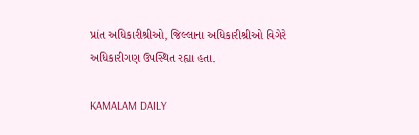પ્રાંત અધિકારીશ્રીઓ, જિલ્લાના અધિકારીશ્રીઓ વિગેરે અધિકારીગણ ઉપસ્થિત રહ્યા હતા.

KAMALAM DAILY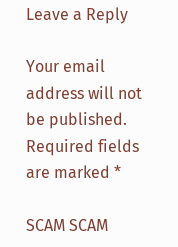Leave a Reply

Your email address will not be published. Required fields are marked *

SCAM SCAM